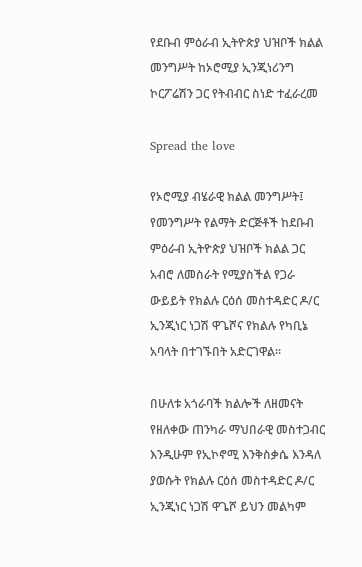የደቡብ ምዕራብ ኢትዮጵያ ህዝቦች ክልል መንግሥት ከኦሮሚያ ኢንጂነሪንግ ኮርፖሬሽን ጋር የትብብር ስነድ ተፈራረመ

Spread the love

የኦሮሚያ ብሄራዊ ክልል መንግሥት፤ የመንግሥት የልማት ድርጅቶች ከደቡብ ምዕራብ ኢትዮጵያ ህዝቦች ክልል ጋር አብሮ ለመስራት የሚያስችል የጋራ ውይይት የክልሉ ርዕሰ መስተዳድር ዶ/ር ኢንጂነር ነጋሽ ዋጌሾና የክልሉ የካቢኔ አባላት በተገኙበት አድርገዋል።

በሁለቱ አጎራባች ክልሎች ለዘመናት የዘለቀው ጠንካራ ማህበራዊ መስተጋብር እንዲሁም የኢኮኖሚ እንቅስቃሴ እንዳለ ያወሱት የክልሉ ርዕሰ መስተዳድር ዶ/ር ኢንጂነር ነጋሽ ዋጌሾ ይህን መልካም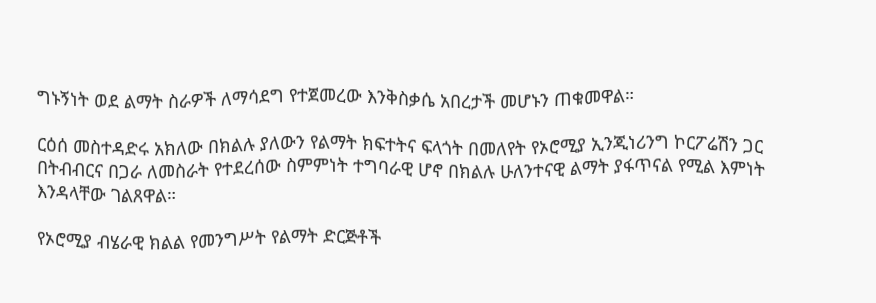ግኑኝነት ወደ ልማት ስራዎች ለማሳደግ የተጀመረው እንቅስቃሴ አበረታች መሆኑን ጠቁመዋል።

ርዕሰ መስተዳድሩ አክለው በክልሉ ያለውን የልማት ክፍተትና ፍላጎት በመለየት የኦሮሚያ ኢንጂነሪንግ ኮርፖሬሽን ጋር በትብብርና በጋራ ለመስራት የተደረሰው ስምምነት ተግባራዊ ሆኖ በክልሉ ሁለንተናዊ ልማት ያፋጥናል የሚል እምነት እንዳላቸው ገልጸዋል።

የኦሮሚያ ብሄራዊ ክልል የመንግሥት የልማት ድርጅቶች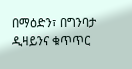በማዕድን፣ በግንባታ ዲዛይንና ቁጥጥር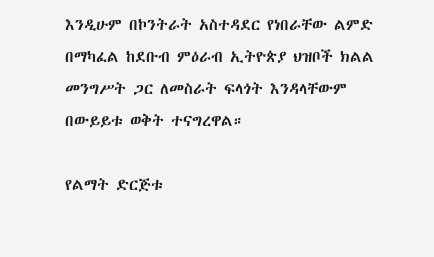እንዲሁም በኮንትራት አስተዳደር የነበራቸው ልምድ በማካፈል ከደቡብ ምዕራብ ኢትዮጵያ ህዝቦች ክልል መንግሥት ጋር ለመስራት ፍላጎት እንዳላቸውም በውይይቱ ወቅት ተናግረዋል።

የልማት ድርጅቱ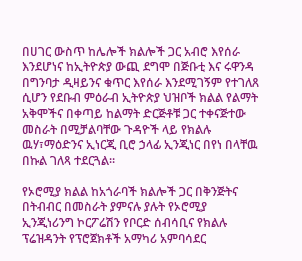በሀገር ውስጥ ከሌሎች ክልሎች ጋር አብሮ እየሰራ እንደሆነና ከኢትዮጵያ ውጪ ደግሞ በጅቡቲ እና ሩዋንዳ በግንባታ ዲዛይንና ቁጥር እየሰራ እንደሚገኝም የተገለጸ ሲሆን የደቡብ ምዕራብ ኢትዮጵያ ህዝቦች ክልል የልማት አቅሞችና በቀጣይ ከልማት ድርጅቶቹ ጋር ተቀናጅተው መስራት በሚቻልባቸው ጉዳዮች ላይ የክልሉ ዉሃ፣ማዕድንና ኢነርጂ ቢሮ ኃላፊ ኢንጂነር በየነ በላቸዉ በኩል ገለጻ ተደርጓል።

የኦሮሚያ ክልል ከአጎራባች ክልሎች ጋር በቅንጅትና በትብብር በመስራት ያምናሉ ያሉት የኦሮሚያ ኢንጂነሪንግ ኮርፖሬሽን የቦርድ ሰብሳቢና የክልሉ ፕሬዝዳንት የፕሮጀክቶች አማካሪ አምባሳደር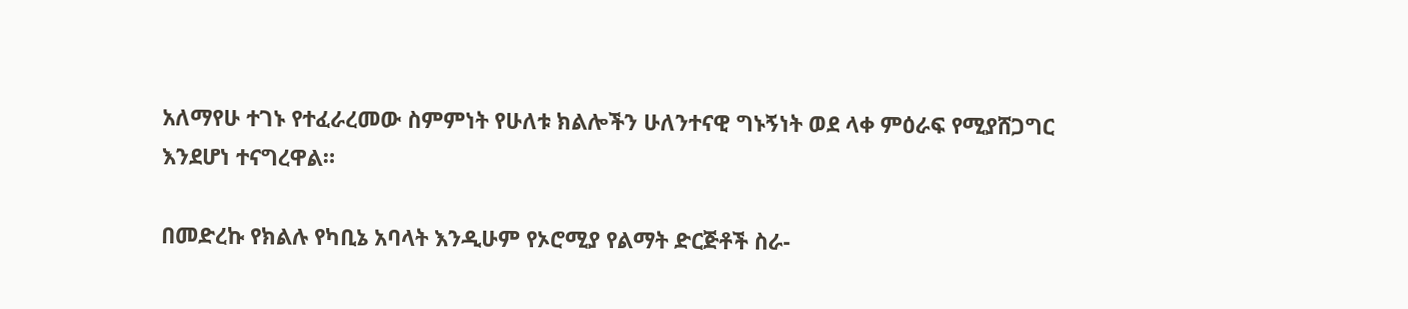አለማየሁ ተገኑ የተፈራረመው ስምምነት የሁለቱ ክልሎችን ሁለንተናዊ ግኑኝነት ወደ ላቀ ምዕራፍ የሚያሸጋግር እንደሆነ ተናግረዋል።

በመድረኩ የክልሉ የካቢኔ አባላት እንዲሁም የኦሮሚያ የልማት ድርጅቶች ስራ-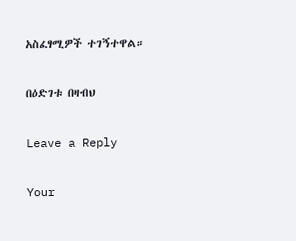አስፈፃሚዎች ተገኝተዋል።

በዕድገቱ በዛብህ

Leave a Reply

Your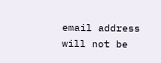email address will not be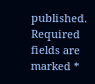published. Required fields are marked *